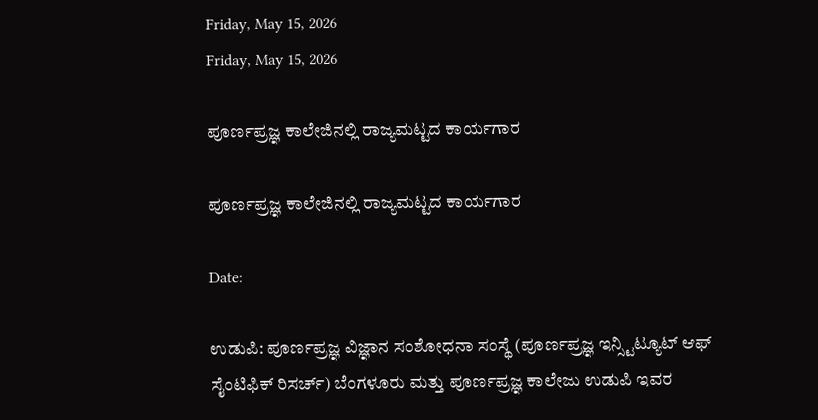Friday, May 15, 2026
Friday, May 15, 2026

ಪೂರ್ಣಪ್ರಜ್ಞ ಕಾಲೇಜಿನಲ್ಲಿ ರಾಜ್ಯಮಟ್ಟದ ಕಾರ್ಯಗಾರ

ಪೂರ್ಣಪ್ರಜ್ಞ ಕಾಲೇಜಿನಲ್ಲಿ ರಾಜ್ಯಮಟ್ಟದ ಕಾರ್ಯಗಾರ

Date:

ಉಡುಪಿ: ಪೂರ್ಣಪ್ರಜ್ಞ ವಿಜ್ಞಾನ ಸಂಶೋಧನಾ ಸಂಸ್ಥೆ (ಪೂರ್ಣಪ್ರಜ್ಞ ಇನ್ಸ್ಟಿಟ್ಯೂಟ್ ಆಫ್ ಸೈಂಟಿಫಿಕ್ ರಿಸರ್ಚ್) ಬೆಂಗಳೂರು ಮತ್ತು ಪೂರ್ಣಪ್ರಜ್ಞ ಕಾಲೇಜು ಉಡುಪಿ ಇವರ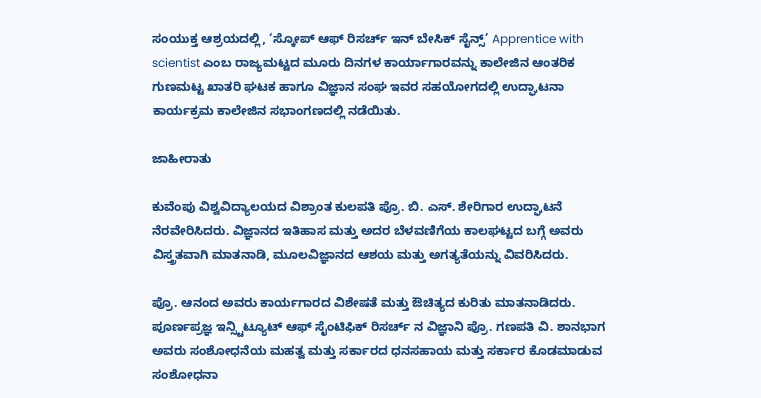ಸಂಯುಕ್ತ ಆಶ್ರಯದಲ್ಲಿ, ‘ಸ್ಕೋಪ್ ಆಫ್ ರಿಸರ್ಚ್ ಇನ್ ಬೇಸಿಕ್ ಸೈನ್ಸ್’ Apprentice with scientist ಎಂಬ ರಾಜ್ಯಮಟ್ಟದ ಮೂರು ದಿನಗಳ ಕಾರ್ಯಾಗಾರವನ್ನು ಕಾಲೇಜಿನ ಆಂತರಿಕ ಗುಣಮಟ್ಟ ಖಾತರಿ ಘಟಕ ಹಾಗೂ ವಿಜ್ಞಾನ ಸಂಘ ಇವರ ಸಹಯೋಗದಲ್ಲಿ ಉದ್ಘಾಟನಾ ಕಾರ್ಯಕ್ರಮ ಕಾಲೇಜಿನ ಸಭಾಂಗಣದಲ್ಲಿ ನಡೆಯಿತು.

ಜಾಹೀರಾತು

ಕುವೆಂಪು ವಿಶ್ವವಿದ್ಯಾಲಯದ ವಿಶ್ರಾಂತ ಕುಲಪತಿ ಪ್ರೊ. ಬಿ. ಎಸ್. ಶೇರಿಗಾರ ಉದ್ಘಾಟನೆ ನೆರವೇರಿಸಿದರು. ವಿಜ್ಞಾನದ ಇತಿಹಾಸ ಮತ್ತು ಅದರ ಬೆಳವಣಿಗೆಯ ಕಾಲಘಟ್ಟದ ಬಗ್ಗೆ ಅವರು ವಿಸ್ತ್ರತವಾಗಿ ಮಾತನಾಡಿ, ಮೂಲವಿಜ್ಞಾನದ ಆಶಯ ಮತ್ತು ಅಗತ್ಯತೆಯನ್ನು ವಿವರಿಸಿದರು.

ಪ್ರೊ. ಆನಂದ ಅವರು ಕಾರ್ಯಗಾರದ ವಿಶೇಷತೆ ಮತ್ತು ಔಚಿತ್ಯದ ಕುರಿತು ಮಾತನಾಡಿದರು. ಪೂರ್ಣಪ್ರಜ್ಞ ಇನ್ಸ್ಟಿಟ್ಯೂಟ್ ಆಫ್ ಸೈಂಟಿಫಿಕ್ ರಿಸರ್ಚ್ ನ ವಿಜ್ಞಾನಿ ಪ್ರೊ. ಗಣಪತಿ ವಿ. ಶಾನಭಾಗ ಅವರು ಸಂಶೋಧನೆಯ ಮಹತ್ವ ಮತ್ತು ಸರ್ಕಾರದ ಧನಸಹಾಯ ಮತ್ತು ಸರ್ಕಾರ ಕೊಡಮಾಡುವ ಸಂಶೋಧನಾ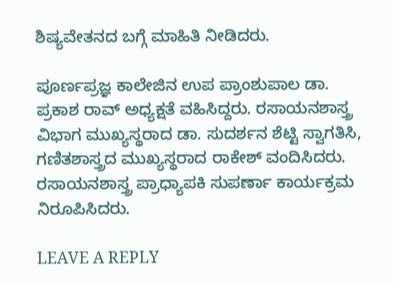ಶಿಷ್ಯವೇತನದ ಬಗ್ಗೆ ಮಾಹಿತಿ ನೀಡಿದರು.

ಪೂರ್ಣಪ್ರಜ್ಞ ಕಾಲೇಜಿನ ಉಪ ಪ್ರಾಂಶುಪಾಲ ಡಾ. ಪ್ರಕಾಶ ರಾವ್ ಅಧ್ಯಕ್ಷತೆ ವಹಿಸಿದ್ದರು. ರಸಾಯನಶಾಸ್ತ್ರ ವಿಭಾಗ ಮುಖ್ಯಸ್ಥರಾದ ಡಾ. ಸುದರ್ಶನ ಶೆಟ್ಟಿ ಸ್ವಾಗತಿಸಿ, ಗಣಿತಶಾಸ್ತ್ರದ ಮುಖ್ಯಸ್ಥರಾದ ರಾಕೇಶ್ ವಂದಿಸಿದರು. ರಸಾಯನಶಾಸ್ತ್ರ ಪ್ರಾಧ್ಯಾಪಕಿ ಸುಪರ್ಣಾ ಕಾರ್ಯಕ್ರಮ ನಿರೂಪಿಸಿದರು.

LEAVE A REPLY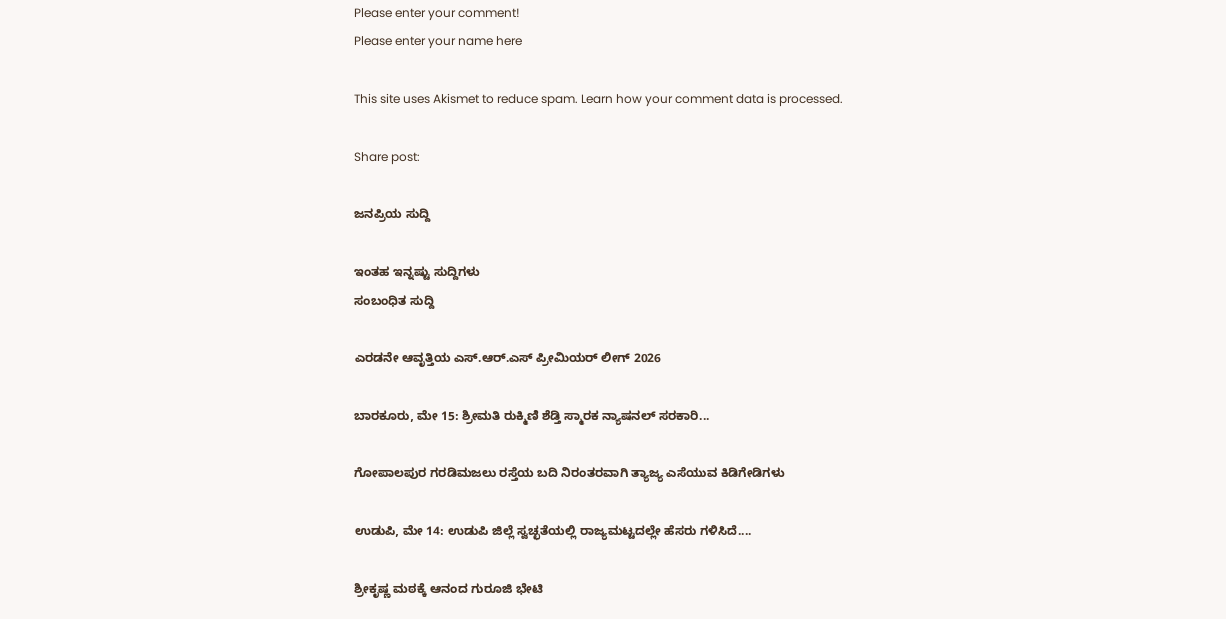Please enter your comment!
Please enter your name here

This site uses Akismet to reduce spam. Learn how your comment data is processed.

Share post:

ಜನಪ್ರಿಯ ಸುದ್ದಿ

ಇಂತಹ ಇನ್ನಷ್ಟು ಸುದ್ದಿಗಳು
ಸಂಬಂಧಿತ ಸುದ್ದಿ

ಎರಡನೇ ಆವೃತ್ತಿಯ ಎಸ್.ಆರ್.ಎಸ್ ಪ್ರೀಮಿಯರ್ ಲೀಗ್ 2026

ಬಾರಕೂರು, ಮೇ 15: ಶ್ರೀಮತಿ ರುಕ್ಮಿಣಿ ಶೆಡ್ತಿ ಸ್ಮಾರಕ ನ್ಯಾಷನಲ್ ಸರಕಾರಿ...

ಗೋಪಾಲಪುರ ಗರಡಿಮಜಲು ರಸ್ತೆಯ ಬದಿ ನಿರಂತರವಾಗಿ ತ್ಯಾಜ್ಯ ಎಸೆಯುವ ಕಿಡಿಗೇಡಿಗಳು

ಉಡುಪಿ, ಮೇ 14: ಉಡುಪಿ ಜಿಲ್ಲೆ ಸ್ವಚ್ಛತೆಯಲ್ಲಿ ರಾಜ್ಯಮಟ್ಟದಲ್ಲೇ ಹೆಸರು ಗಳಿಸಿದೆ....

ಶ್ರೀಕೃಷ್ಣ ಮಠಕ್ಕೆ ಆನಂದ ಗುರೂಜಿ ಭೇಟಿ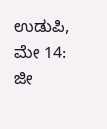ಉಡುಪಿ, ಮೇ 14: ಜೀ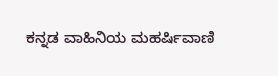ಕನ್ನಡ ವಾಹಿನಿಯ ಮಹರ್ಷಿವಾಣಿ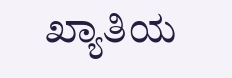ಖ್ಯಾತಿಯ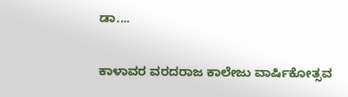ಡಾ....

ಕಾಳಾವರ ವರದರಾಜ ಕಾಲೇಜು ವಾರ್ಷಿಕೋತ್ಸವ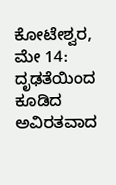ಕೋಟೇಶ್ವರ, ಮೇ 14: ದೃಢತೆಯಿಂದ ಕೂಡಿದ ಅವಿರತವಾದ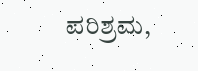ಪರಿಶ್ರಮ,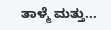ತಾಳ್ಮೆ ಮತ್ತು...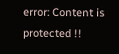error: Content is protected !!